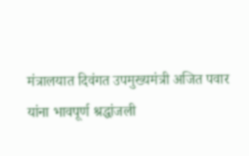मंत्रालयात दिवंगत उपमुख्यमंत्री अजित पवार यांना भावपूर्ण श्रद्धांजली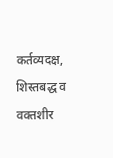कर्तव्यदक्ष, शिस्तबद्ध व वक्तशीर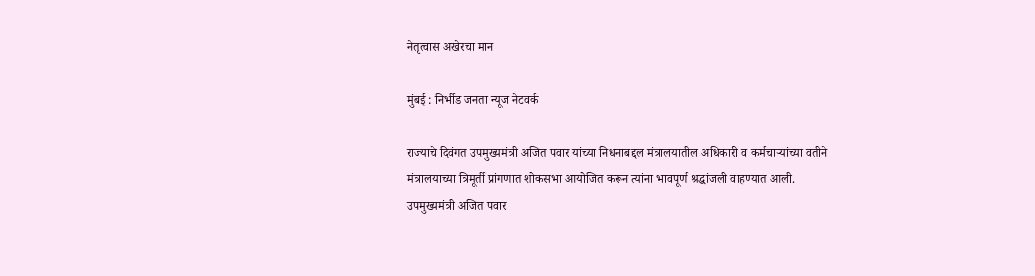नेतृत्वास अखेरचा मान

मुंबई : निर्भीड जनता न्यूज नेटवर्क

राज्याचे दिवंगत उपमुख्यमंत्री अजित पवार यांच्या निधनाबद्दल मंत्रालयातील अधिकारी व कर्मचाऱ्यांच्या वतीने मंत्रालयाच्या त्रिमूर्ती प्रांगणात शोकसभा आयोजित करून त्यांना भावपूर्ण श्रद्धांजली वाहण्यात आली. उपमुख्यमंत्री अजित पवार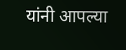यांनी आपल्या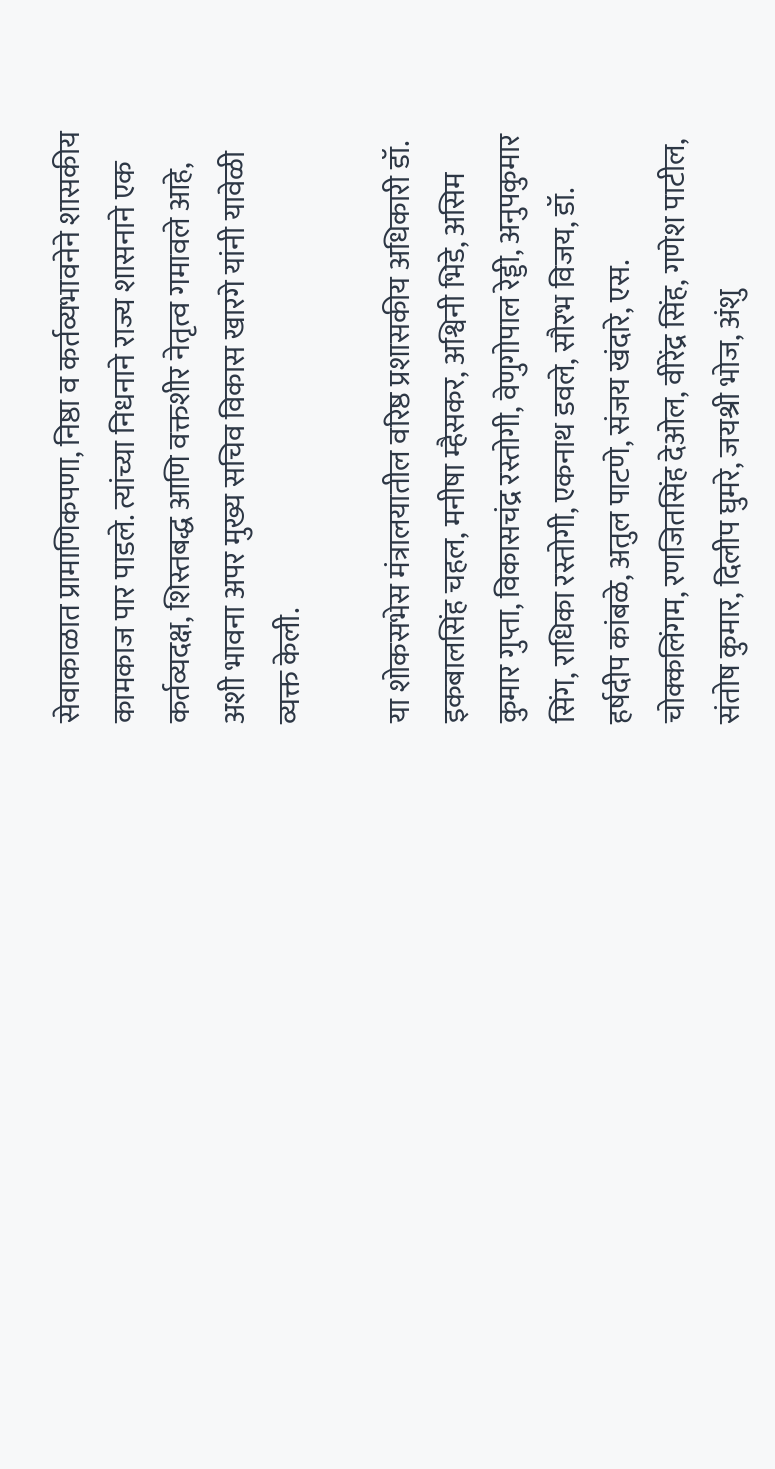सेवाकाळात प्रामाणिकपणा, निष्ठा व कर्तव्यभावनेने शासकीय कामकाज पार पाडले. त्यांच्या निधनाने राज्य शासनाने एक कर्तव्यदक्ष, शिस्तबद्ध आणि वक्तशीर नेतृत्व गमावले आहे, अशी भावना अपर मुख्य सचिव विकास खारगे यांनी यावेळी व्यक्त केली.

या शोकसभेस मंत्रालयातील वरिष्ठ प्रशासकीय अधिकारी डॉ. इकबालसिंह चहल, मनीषा म्हैसकर, अश्विनी भिडे, असिम कुमार गुप्ता, विकासचंद्र रस्तोगी, वेणुगोपाल रेड्डी, अनुपकुमार सिंग, राधिका रस्तोगी, एकनाथ डवले, सौरभ विजय, डॉ. हर्षदीप कांबळे, अतुल पाटणे, संजय खंदारे, एस. चोक्कलिंगम, रणजितसिंह देओल, वीरेंद्र सिंह, गणेश पाटील, संतोष कुमार, दिलीप घुमरे, जयश्री भोज, अंशु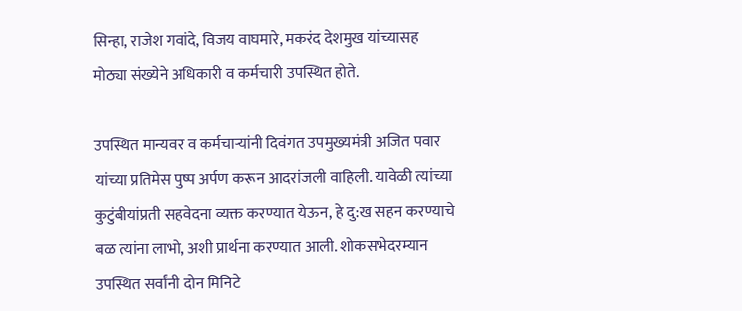सिन्हा, राजेश गवांदे, विजय वाघमारे, मकरंद देशमुख यांच्यासह मोठ्या संख्येने अधिकारी व कर्मचारी उपस्थित होते.

उपस्थित मान्यवर व कर्मचाऱ्यांनी दिवंगत उपमुख्यमंत्री अजित पवार यांच्या प्रतिमेस पुष्प अर्पण करून आदरांजली वाहिली. यावेळी त्यांच्या कुटुंबीयांप्रती सहवेदना व्यक्त करण्यात येऊन, हे दु:ख सहन करण्याचे बळ त्यांना लाभो, अशी प्रार्थना करण्यात आली. शोकसभेदरम्यान उपस्थित सर्वांनी दोन मिनिटे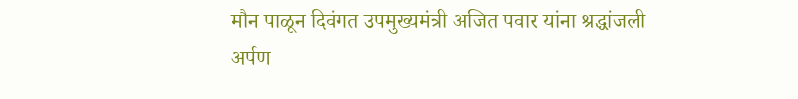मौन पाळून दिवंगत उपमुख्यमंत्री अजित पवार यांना श्रद्धांजली अर्पण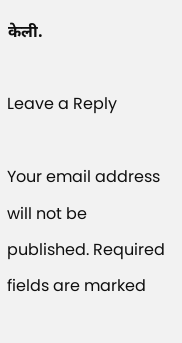केली.

Leave a Reply

Your email address will not be published. Required fields are marked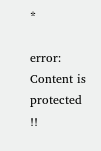*

error: Content is protected !!